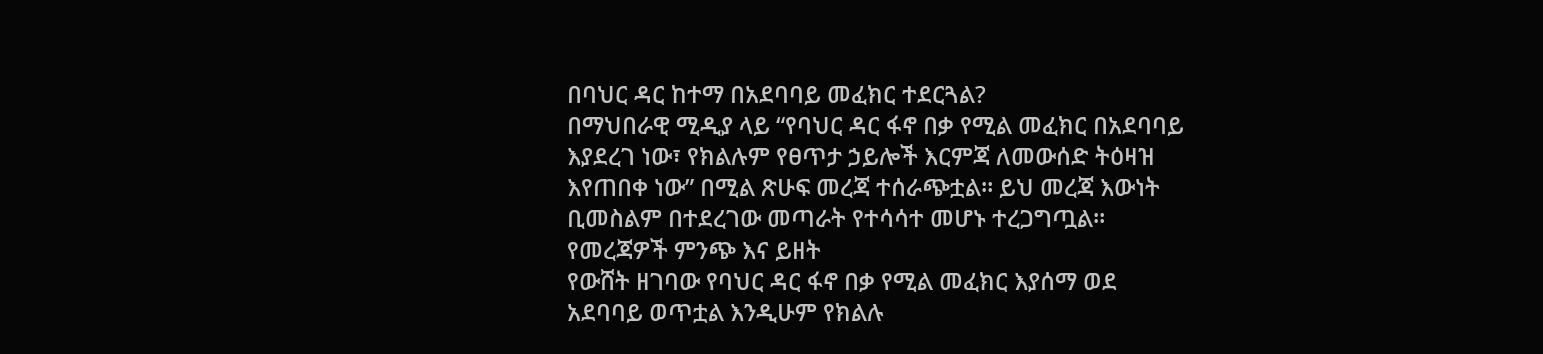በባህር ዳር ከተማ በአደባባይ መፈክር ተደርጓል?
በማህበራዊ ሚዲያ ላይ “የባህር ዳር ፋኖ በቃ የሚል መፈክር በአደባባይ እያደረገ ነው፣ የክልሉም የፀጥታ ኃይሎች እርምጃ ለመውሰድ ትዕዛዝ እየጠበቀ ነው” በሚል ጽሁፍ መረጃ ተሰራጭቷል። ይህ መረጃ እውነት ቢመስልም በተደረገው መጣራት የተሳሳተ መሆኑ ተረጋግጧል።
የመረጃዎች ምንጭ እና ይዘት
የውሸት ዘገባው የባህር ዳር ፋኖ በቃ የሚል መፈክር እያሰማ ወደ አደባባይ ወጥቷል እንዲሁም የክልሉ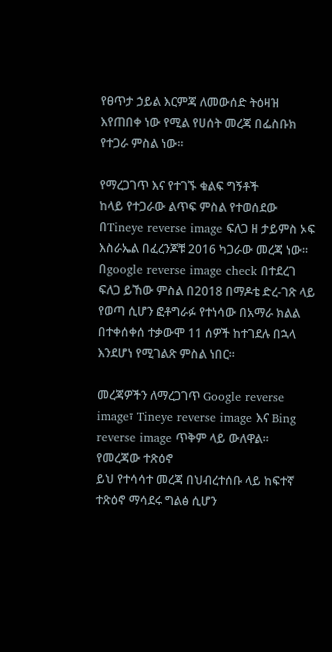የፀጥታ ኃይል እርምጃ ለመውሰድ ትዕዛዝ እየጠበቀ ነው የሚል የሀሰት መረጃ በፌስቡክ የተጋራ ምስል ነው።

የማረጋገጥ እና የተገኙ ቁልፍ ግኝቶች
ከላይ የተጋራው ልጥፍ ምስል የተወሰደው በTineye reverse image ፍለጋ ዘ ታይምስ ኦፍ እስራኤል በፈረንጆቹ 2016 ካጋራው መረጃ ነው። በgoogle reverse image check በተደረገ ፍለጋ ይኸው ምስል በ2018 በማዶቴ ድረ-ገጽ ላይ የወጣ ሲሆን ፎቶግራፉ የተነሳው በአማራ ክልል በተቀሰቀሰ ተቃውሞ 11 ሰዎች ከተገደሉ በኋላ እንደሆነ የሚገልጽ ምስል ነበር።

መረጃዎችን ለማረጋገጥ Google reverse image፣ Tineye reverse image እና Bing reverse image ጥቅም ላይ ውለዋል።
የመረጃው ተጽዕኖ
ይህ የተሳሳተ መረጃ በህብረተሰቡ ላይ ከፍተኛ ተጽዕኖ ማሳደሩ ግልፅ ሲሆን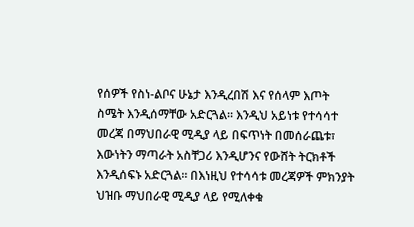የሰዎች የስነ-ልቦና ሁኔታ እንዲረበሽ እና የሰላም እጦት ስሜት እንዲሰማቸው አድርጓል። እንዲህ አይነቱ የተሳሳተ መረጃ በማህበራዊ ሚዲያ ላይ በፍጥነት በመሰራጨቱ፣ እውነትን ማጣራት አስቸጋሪ እንዲሆንና የውሸት ትርክቶች እንዲሰፍኑ አድርጓል። በእነዚህ የተሳሳቱ መረጃዎች ምክንያት ህዝቡ ማህበራዊ ሚዲያ ላይ የሚለቀቁ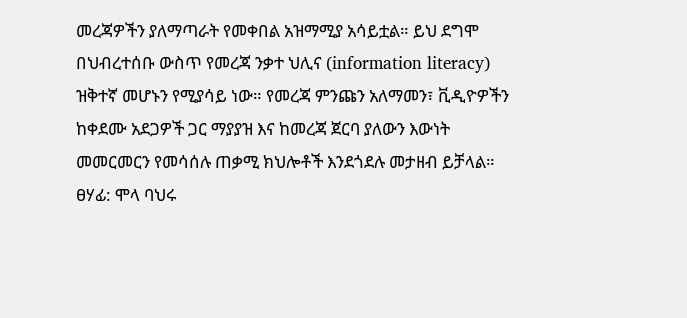መረጃዎችን ያለማጣራት የመቀበል አዝማሚያ አሳይቷል። ይህ ደግሞ በህብረተሰቡ ውስጥ የመረጃ ንቃተ ህሊና (information literacy) ዝቅተኛ መሆኑን የሚያሳይ ነው። የመረጃ ምንጩን አለማመን፣ ቪዲዮዎችን ከቀደሙ አደጋዎች ጋር ማያያዝ እና ከመረጃ ጀርባ ያለውን እውነት መመርመርን የመሳሰሉ ጠቃሚ ክህሎቶች እንደጎደሉ መታዘብ ይቻላል።
ፀሃፊ: ሞላ ባህሩ